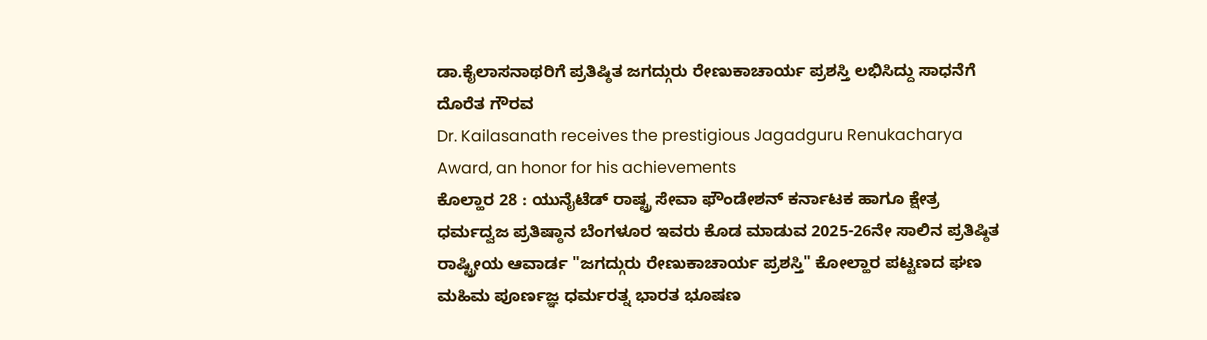ಡಾ.ಕೈಲಾಸನಾಥರಿಗೆ ಪ್ರತಿಷ್ಠಿತ ಜಗದ್ಗುರು ರೇಣುಕಾಚಾರ್ಯ ಪ್ರಶಸ್ತಿ ಲಭಿಸಿದ್ದು ಸಾಧನೆಗೆ ದೊರೆತ ಗೌರವ
Dr. Kailasanath receives the prestigious Jagadguru Renukacharya Award, an honor for his achievements
ಕೊಲ್ಹಾರ 28 : ಯುನೈಟೆಡ್ ರಾಷ್ಟ್ರ ಸೇವಾ ಫೌಂಡೇಶನ್ ಕರ್ನಾಟಕ ಹಾಗೂ ಕ್ಷೇತ್ರ ಧರ್ಮದ್ವಜ ಪ್ರತಿಷ್ಠಾನ ಬೆಂಗಳೂರ ಇವರು ಕೊಡ ಮಾಡುವ 2025-26ನೇ ಸಾಲಿನ ಪ್ರತಿಷ್ಠಿತ ರಾಷ್ಟ್ರೀಯ ಆವಾರ್ಡ "ಜಗದ್ಗುರು ರೇಣುಕಾಚಾರ್ಯ ಪ್ರಶಸ್ತಿ" ಕೋಲ್ಹಾರ ಪಟ್ಟಣದ ಘಣ ಮಹಿಮ ಪೂರ್ಣಜ್ಞ ಧರ್ಮರತ್ನ ಭಾರತ ಭೂಷಣ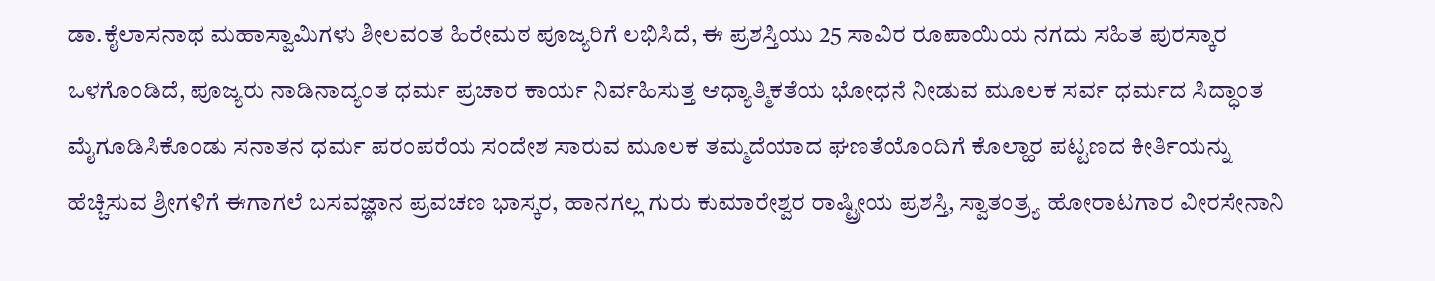ಡಾ.ಕೈಲಾಸನಾಥ ಮಹಾಸ್ವಾಮಿಗಳು ಶೀಲವಂತ ಹಿರೇಮಠ ಪೂಜ್ಯರಿಗೆ ಲಭಿಸಿದೆ, ಈ ಪ್ರಶಸ್ತಿಯು 25 ಸಾವಿರ ರೂಪಾಯಿಯ ನಗದು ಸಹಿತ ಪುರಸ್ಕಾರ ಒಳಗೊಂಡಿದೆ, ಪೂಜ್ಯರು ನಾಡಿನಾದ್ಯಂತ ಧರ್ಮ ಪ್ರಚಾರ ಕಾರ್ಯ ನಿರ್ವಹಿಸುತ್ತ ಆಧ್ಯಾತ್ಮಿಕತೆಯ ಭೋಧನೆ ನೀಡುವ ಮೂಲಕ ಸರ್ವ ಧರ್ಮದ ಸಿದ್ಧಾಂತ ಮೈಗೂಡಿಸಿಕೊಂಡು ಸನಾತನ ಧರ್ಮ ಪರಂಪರೆಯ ಸಂದೇಶ ಸಾರುವ ಮೂಲಕ ತಮ್ಮದೆಯಾದ ಘಣತೆಯೊಂದಿಗೆ ಕೊಲ್ಹಾರ ಪಟ್ಟಣದ ಕೀರ್ತಿಯನ್ನು ಹೆಚ್ಚಿಸುವ ಶ್ರೀಗಳಿಗೆ ಈಗಾಗಲೆ ಬಸವಜ್ಞಾನ ಪ್ರವಚಣ ಭಾಸ್ಕರ, ಹಾನಗಲ್ಲ ಗುರು ಕುಮಾರೇಶ್ವರ ರಾಷ್ಟ್ರೀಯ ಪ್ರಶಸ್ತಿ, ಸ್ವಾತಂತ್ರ್ಯ ಹೋರಾಟಗಾರ ವೀರಸೇನಾನಿ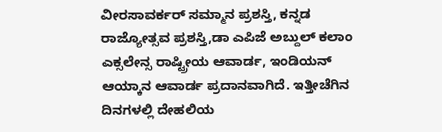ವೀರಸಾವರ್ಕರ್ ಸಮ್ಮಾನ ಪ್ರಶಸ್ತಿ, ಕನ್ನಡ ರಾಜ್ಯೋತ್ಸವ ಪ್ರಶಸ್ತಿ,ಡಾ ಎಪಿಜೆ ಅಬ್ದುಲ್ ಕಲಾಂ ಎಕ್ಸಲೇನ್ಸ ರಾಷ್ಟ್ರೀಯ ಆವಾರ್ಡ, ಇಂಡಿಯನ್ ಆಯ್ಕಾನ ಆವಾರ್ಡ ಪ್ರದಾನವಾಗಿದೆ. ಇತ್ತೀಚೆಗಿನ ದಿನಗಳಲ್ಲಿ ದೇಹಲಿಯ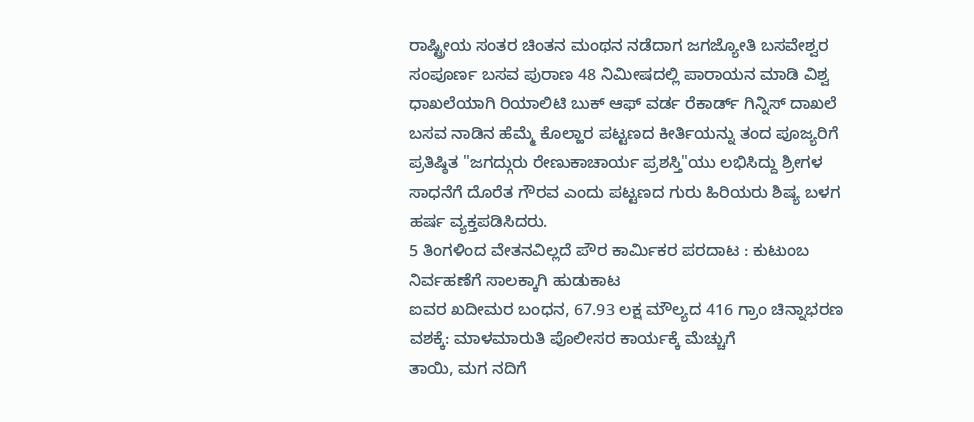ರಾಷ್ಟ್ರೀಯ ಸಂತರ ಚಿಂತನ ಮಂಥನ ನಡೆದಾಗ ಜಗಜ್ಯೋತಿ ಬಸವೇಶ್ವರ ಸಂಪೂರ್ಣ ಬಸವ ಪುರಾಣ 48 ನಿಮೀಷದಲ್ಲಿ ಪಾರಾಯನ ಮಾಡಿ ವಿಶ್ವ ಧಾಖಲೆಯಾಗಿ ರಿಯಾಲಿಟಿ ಬುಕ್ ಆಫ್ ವರ್ಡ ರೆಕಾರ್ಡ್ ಗಿನ್ನಿಸ್ ದಾಖಲೆ ಬಸವ ನಾಡಿನ ಹೆಮ್ಮೆ ಕೊಲ್ಹಾರ ಪಟ್ಟಣದ ಕೀರ್ತಿಯನ್ನು ತಂದ ಪೂಜ್ಯರಿಗೆ ಪ್ರತಿಷ್ಠಿತ "ಜಗದ್ಗುರು ರೇಣುಕಾಚಾರ್ಯ ಪ್ರಶಸ್ತಿ"ಯು ಲಭಿಸಿದ್ದು ಶ್ರೀಗಳ ಸಾಧನೆಗೆ ದೊರೆತ ಗೌರವ ಎಂದು ಪಟ್ಟಣದ ಗುರು ಹಿರಿಯರು ಶಿಷ್ಯ ಬಳಗ ಹರ್ಷ ವ್ಯಕ್ತಪಡಿಸಿದರು.
5 ತಿಂಗಳಿಂದ ವೇತನವಿಲ್ಲದೆ ಪೌರ ಕಾರ್ಮಿಕರ ಪರದಾಟ : ಕುಟುಂಬ ನಿರ್ವಹಣೆಗೆ ಸಾಲಕ್ಕಾಗಿ ಹುಡುಕಾಟ
ಐವರ ಖದೀಮರ ಬಂಧನ, 67.93 ಲಕ್ಷ ಮೌಲ್ಯದ 416 ಗ್ರಾಂ ಚಿನ್ನಾಭರಣ ವಶಕ್ಕೆ: ಮಾಳಮಾರುತಿ ಪೊಲೀಸರ ಕಾರ್ಯಕ್ಕೆ ಮೆಚ್ಚುಗೆ
ತಾಯಿ, ಮಗ ನದಿಗೆ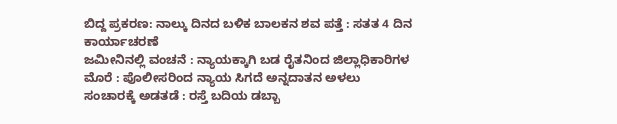ಬಿದ್ದ ಪ್ರಕರಣ: ನಾಲ್ಕು ದಿನದ ಬಳಿಕ ಬಾಲಕನ ಶವ ಪತ್ತೆ : ಸತತ 4 ದಿನ ಕಾರ್ಯಾಚರಣೆ
ಜಮೀನಿನಲ್ಲಿ ವಂಚನೆ : ನ್ಯಾಯಕ್ಕಾಗಿ ಬಡ ರೈತನಿಂದ ಜಿಲ್ಲಾಧಿಕಾರಿಗಳ ಮೊರೆ : ಪೊಲೀಸರಿಂದ ನ್ಯಾಯ ಸಿಗದೆ ಅನ್ನದಾತನ ಅಳಲು
ಸಂಚಾರಕ್ಕೆ ಅಡತಡೆ : ರಸ್ತೆ ಬದಿಯ ಡಬ್ಬಾ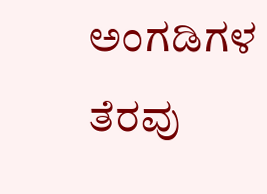ಅಂಗಡಿಗಳ ತೆರವು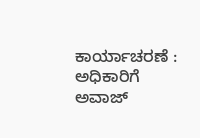ಕಾರ್ಯಾಚರಣೆ : ಅಧಿಕಾರಿಗೆ ಅವಾಜ್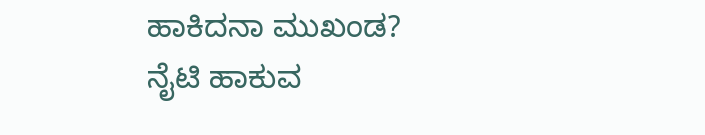ಹಾಕಿದನಾ ಮುಖಂಡ?
ನೈಟಿ ಹಾಕುವ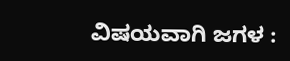ವಿಷಯವಾಗಿ ಜಗಳ :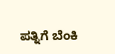ಪತ್ನಿಗೆ ಬೆಂಕಿ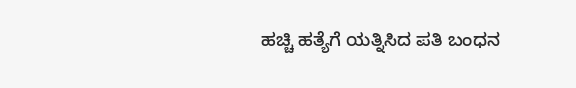ಹಚ್ಚಿ ಹತ್ಯೆಗೆ ಯತ್ನಿಸಿದ ಪತಿ ಬಂಧನ